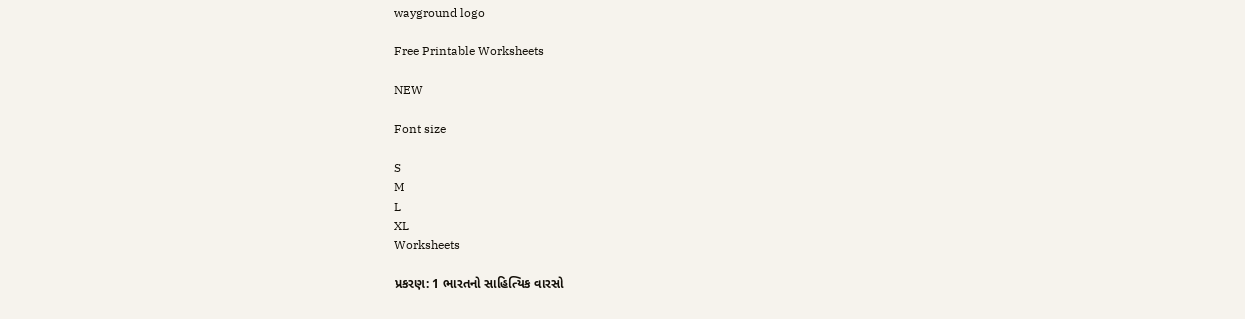wayground logo

Free Printable Worksheets

NEW

Font size

S
M
L
XL
Worksheets

પ્રકરણ: 1 ભારતનો સાહિત્યિક વારસો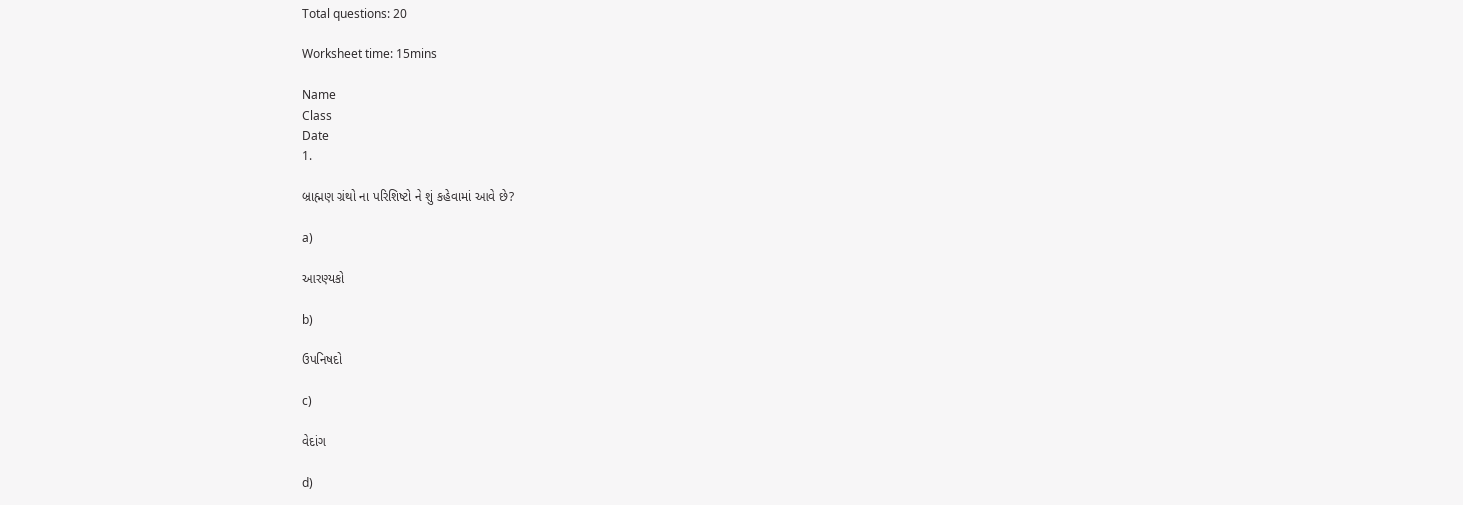Total questions: 20

Worksheet time: 15mins

Name
Class
Date
1.

બ્રાહ્મણ ગ્રંથો ના પરિશિષ્ટો ને શું કહેવામાં આવે છે?

a)

આરણ્યકો

b)

ઉપનિષદો

c)

વેદાંગ

d)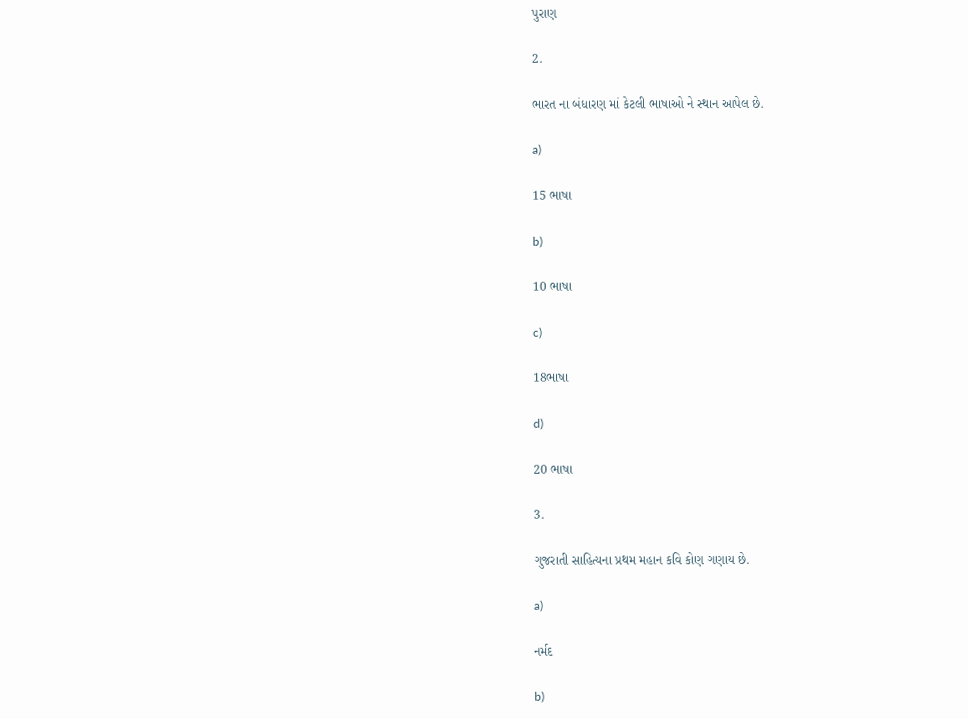પુરાણ

2.

ભારત ના બંધારણ માં કેટલી ભાષાઓ ને સ્થાન આપેલ છે.

a)

15 ભાષા

b)

10 ભાષા

c)

18ભાષા

d)

20 ભાષા

3.

ગુજરાતી સાહિત્યના પ્રથમ મહાન કવિ કોણ ગણાય છે.

a)

નર્મદ

b)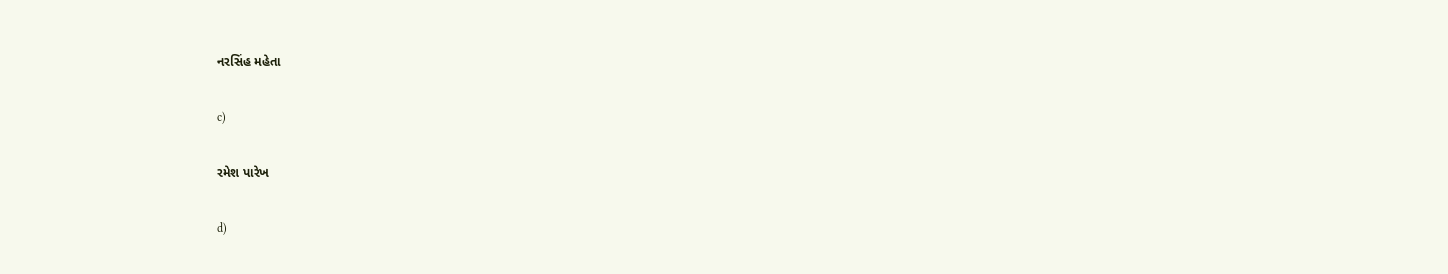નરસિંહ મહેતા

c)

રમેશ પારેખ

d)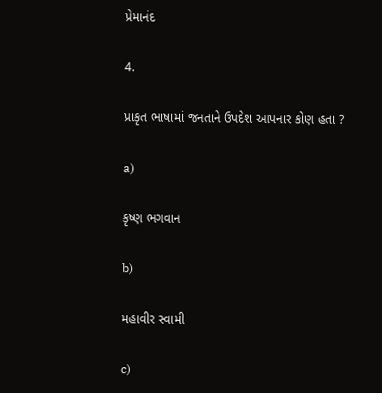પ્રેમાનંદ

4.

પ્રાકૃત ભાષામાં જનતાને ઉપદેશ આપનાર કોણ હતા ?

a)

કૃષ્ણ ભગવાન

b)

મહાવીર સ્વામી

c)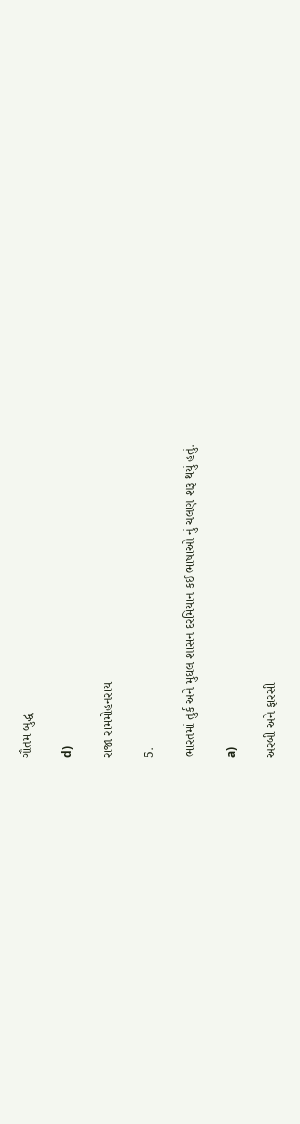ગૌતમ બુદ્ધ

d)

રાજા રામમોહનરાય

5.

ભારતમાં તુર્ક અને મુઘલ શાસન દરમિયાન કઈ ભાષાઓ નું ચલણ શરૂ થયું હતું.

a)

અરબી અને ફારસી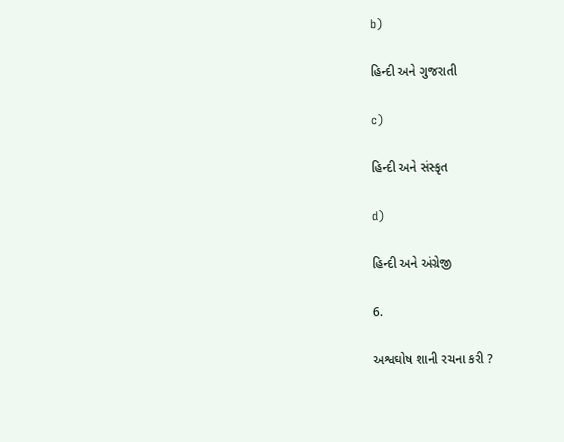b)

હિન્દી અને ગુજરાતી

c)

હિન્દી અને સંસ્કૃત

d)

હિન્દી અને અંગ્રેજી

6.

અશ્વઘોષ શાની રચના કરી ?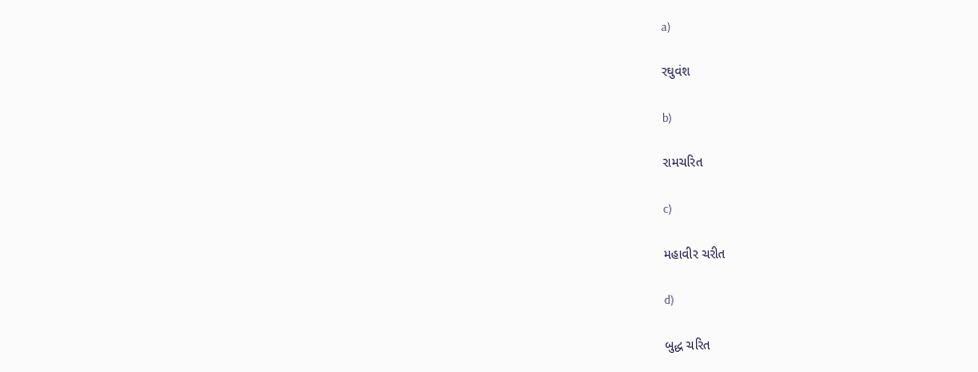a)

રઘુવંશ

b)

રામચરિત

c)

મહાવીર ચરીત

d)

બુદ્ધ ચરિત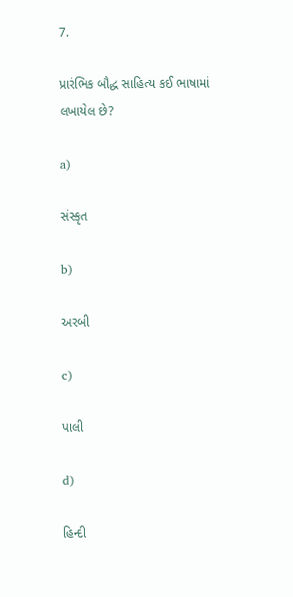7.

પ્રારંભિક બૌદ્ધ સાહિત્ય કઈ ભાષામાં લખાયેલ છે?

a)

સંસ્કૃત

b)

અરબી

c)

પાલી

d)

હિન્દી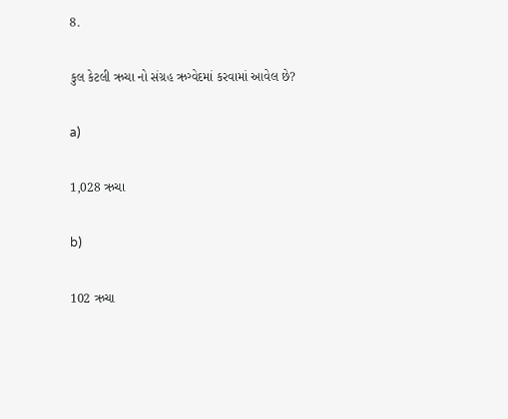8.

કુલ કેટલી ઋચા નો સંગ્રહ ઋગ્વેદમાં કરવામાં આવેલ છે?

a)

1,028 ઋચા

b)

102 ઋચા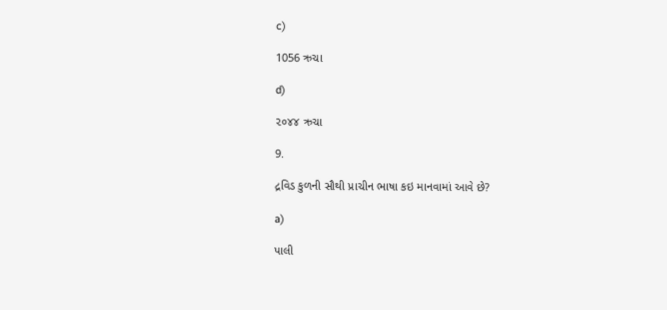c)

1056 ઋચા

d)

૨૦૪૪ ઋચા

9.

દ્રવિડ કુળની સૌથી પ્રાચીન ભાષા કઇ માનવામાં આવે છે?

a)

પાલી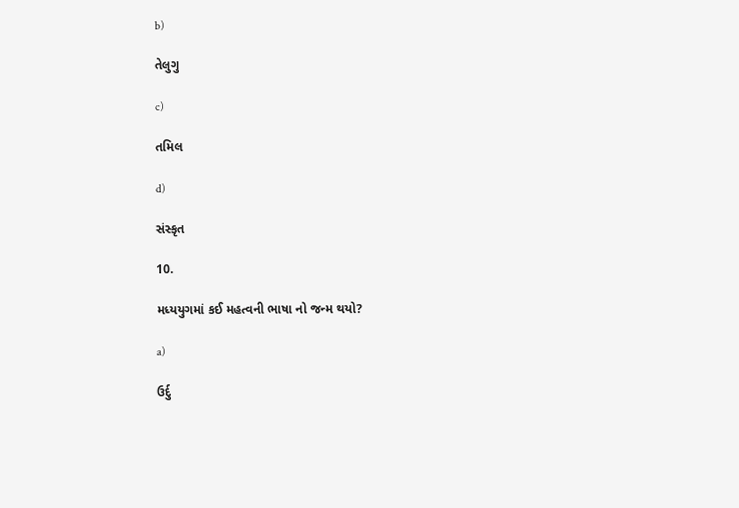b)

તેલુગુ

c)

તમિલ

d)

સંસ્કૃત

10.

મધ્યયુગમાં કઈ મહત્વની ભાષા નો જન્મ થયો?

a)

ઉર્દુ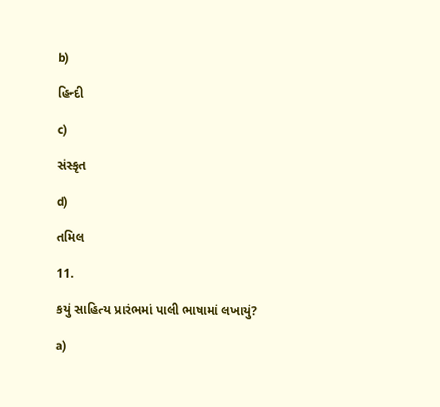b)

હિન્દી

c)

સંસ્કૃત

d)

તમિલ

11.

કયું સાહિત્ય પ્રારંભમાં પાલી ભાષામાં લખાયું?

a)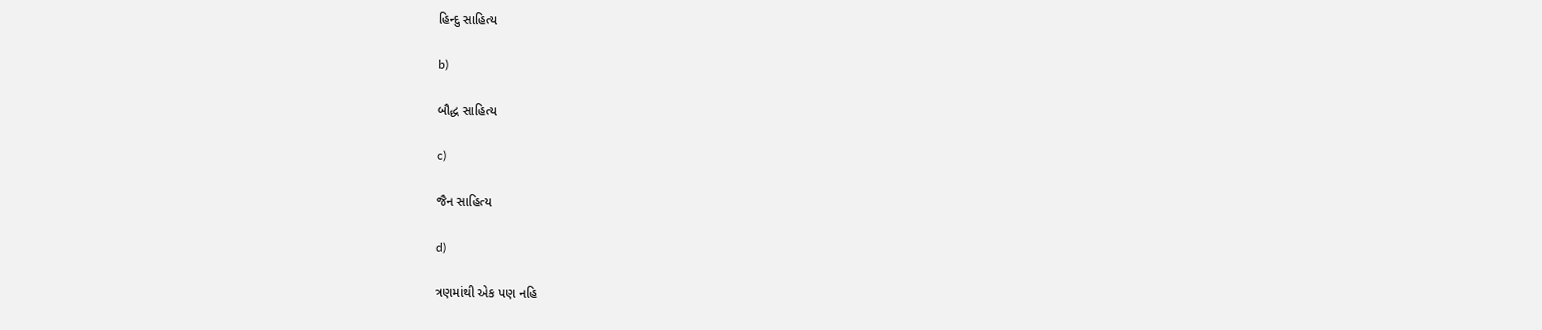હિન્દુ સાહિત્ય

b)

બૌદ્ધ સાહિત્ય

c)

જૈન સાહિત્ય

d)

ત્રણમાંથી એક પણ નહિ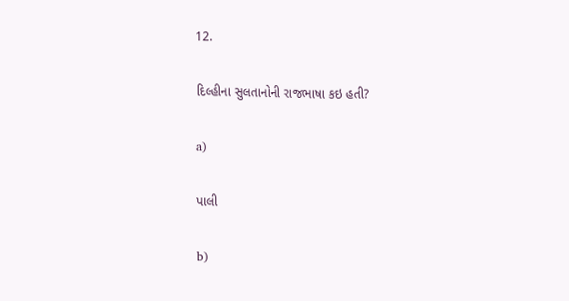12.

દિલ્હીના સુલતાનોની રાજભાષા કઇ હતી?

a)

પાલી

b)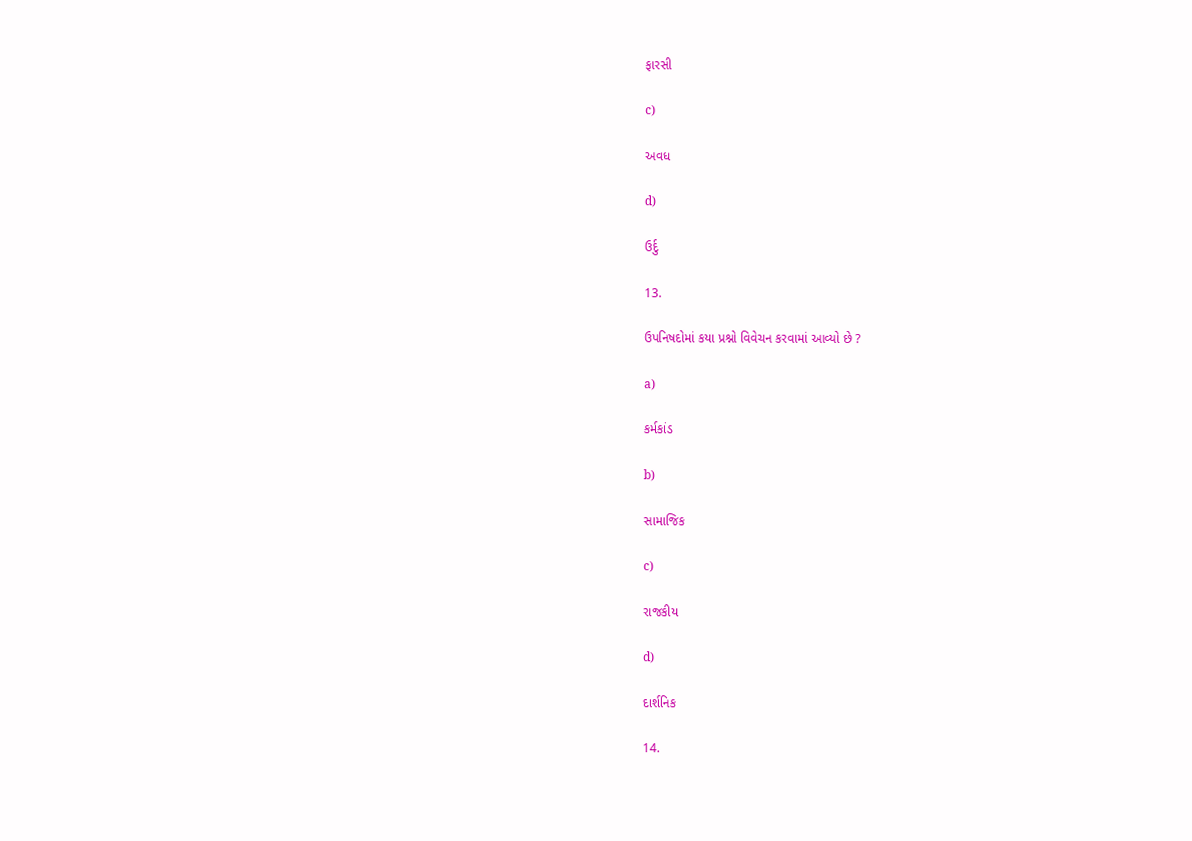ફારસી

c)

અવધ

d)

ઉર્દુ

13.

ઉપનિષદોમાં કયા પ્રશ્નો વિવેચન કરવામાં આવ્યો છે ?

a)

કર્મકાંડ

b)

સામાજિક

c)

રાજકીય

d)

દાર્શનિક

14.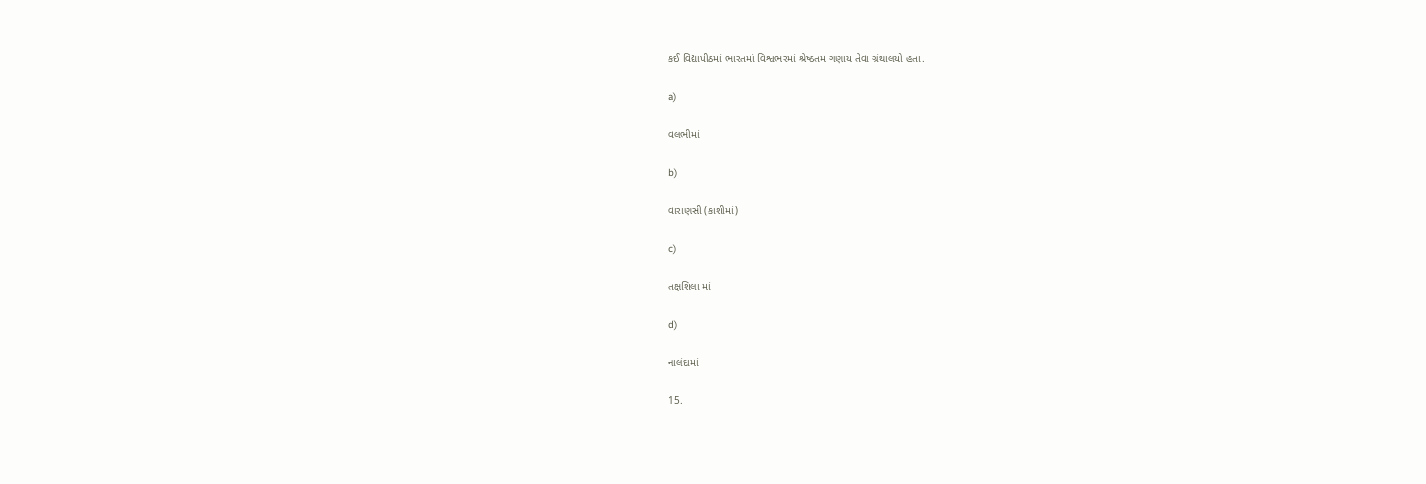કઈ વિદ્યાપીઠમાં ભારતમાં વિશ્વભરમાં શ્રેષ્ઠતમ ગણાય તેવા ગ્રંથાલયો હતા.

a)

વલભીમાં

b)

વારાણસી (કાશીમાં)

c)

તક્ષશિલા માં

d)

નાલંદામાં

15.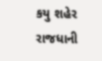કયુ શહેર રાજધાની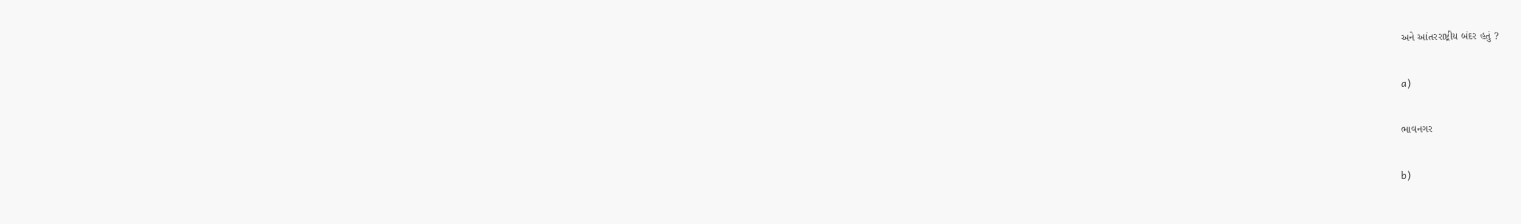અને આંતરરાષ્ટ્રીય બંદર હતું ?

a)

ભાવનગર

b)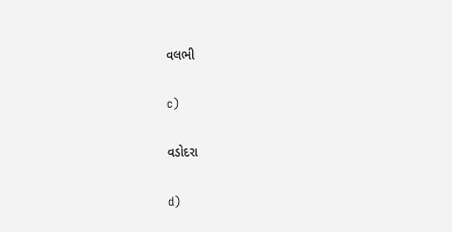વલભી

c)

વડોદરા

d)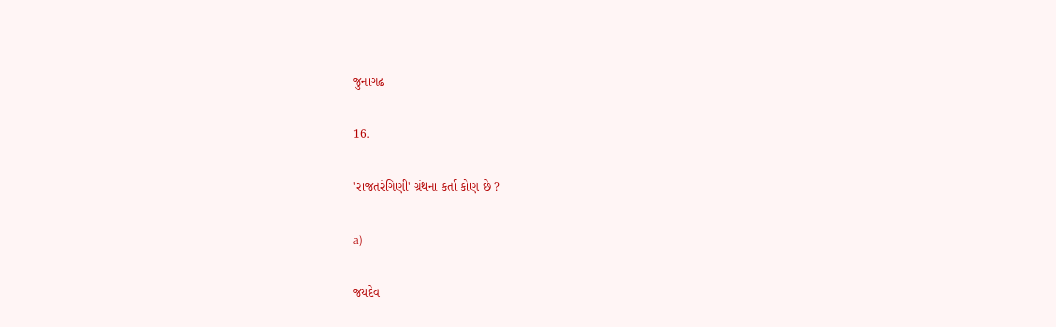જુનાગઢ

16.

'રાજતરંગિણી' ગ્રંથના કર્તા કોણ છે ?

a)

જયદેવ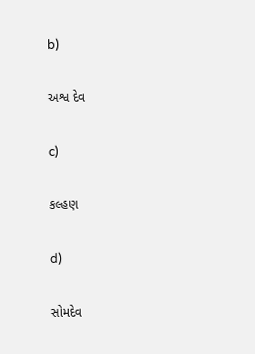b)

અશ્વ દેવ

c)

કલ્હણ

d)

સોમદેવ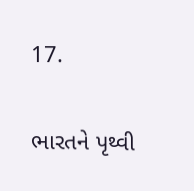17.

ભારતને પૃથ્વી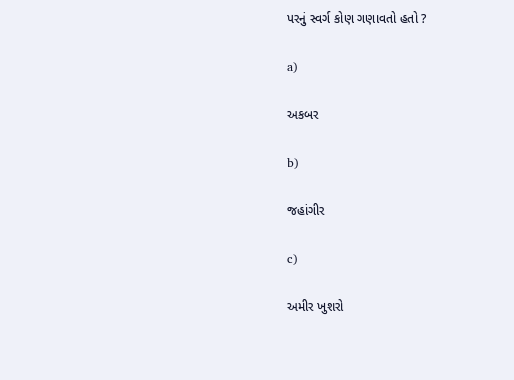પરનું સ્વર્ગ કોણ ગણાવતો હતો ?

a)

અકબર

b)

જહાંગીર

c)

અમીર ખુશરો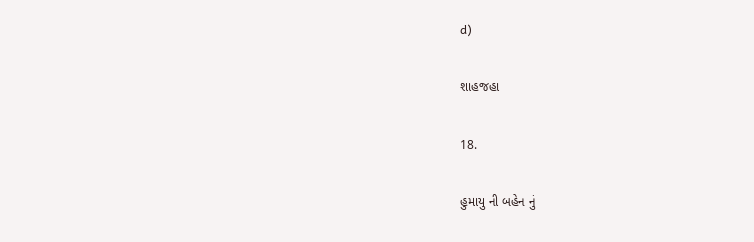d)

શાહજહા

18.

હુમાયુ ની બહેન નું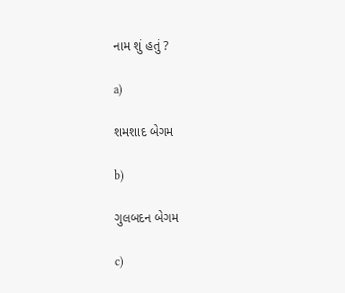નામ શું હતું ?

a)

શમશાદ બેગમ

b)

ગુલબદન બેગમ

c)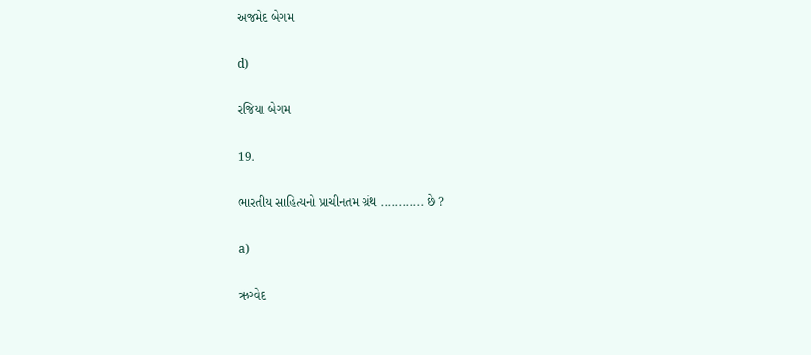અજમેદ બેગમ

d)

રજિયા બેગમ

19.

ભારતીય સાહિત્યનો પ્રાચીનતમ ગ્રંથ ............ છે ?

a)

ઋગ્વેદ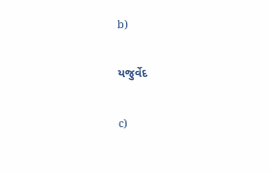b)

યજુર્વેદ

c)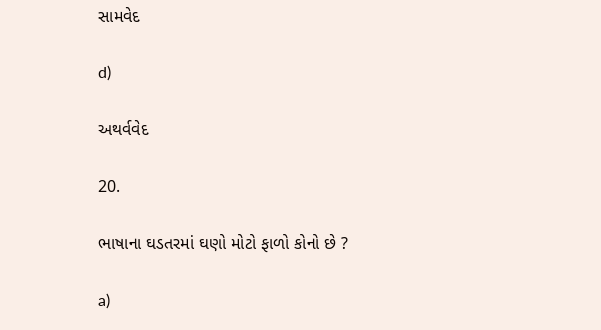સામવેદ

d)

અથર્વવેદ

20.

ભાષાના ઘડતરમાં ઘણો મોટો ફાળો કોનો છે ?

a)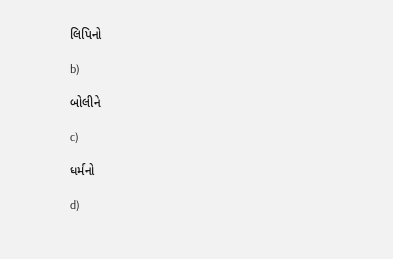લિપિનો

b)

બોલીને

c)

ધર્મનો

d)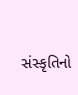સંસ્કૃતિનો